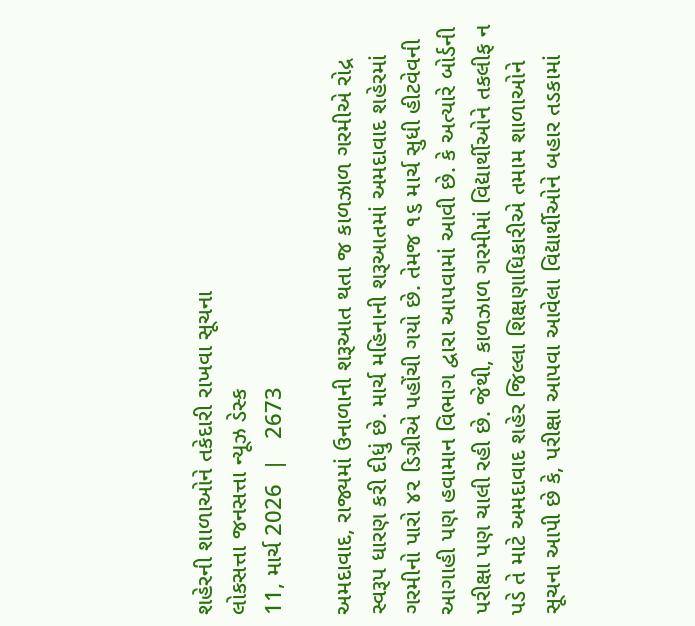શહેરની શાળાઓને તકેદારી રાખવા સૂચના
લોકસત્તા જનસત્તા ન્યૂઝ ડેસ્ક
11, માર્ચ 2026  |   2673

અમદાવાદ, રાજ્યમાં ઉનાળાની શરૂઆત થતા જ કાળઝાળ ગરમીએ રોદ્ર સ્વરૂપ ધારણ કરી દીધું છે. માર્ચ મહિનાની શરૂઆતમાં અમદાવાદ શહેરમાં ગરમીનો પારો ૪૨ ડિગ્રીએ પહોંચી ગયો છે. તેમજ ૧૬ માર્ચ સુધી હીટવેવની આગાહી પણ હવામાન વિભાગ દ્વારા આપવામાં આવી છે. કે અત્યારે બોર્ડની પરીક્ષા પણ ચાલી રહી છે. જેથી, કાળઝાળ ગરમીમાં વિદ્યાર્થીઓને તકલીફ ન પડે તે માટે અમદાવાદ શહેર જિલ્લા શિક્ષણાધિકારીએ તમામ શાળાઓને સૂચના આપી છે કે, પરીક્ષા આપવા આવેલા વિદ્યાર્થીઓને બહાર તડકામાં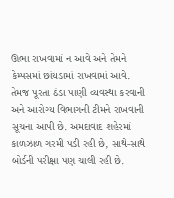ઊભા રાખવામાં ન આવે અને તેમને કેમ્પસમાં છાંયડામાં રાખવામાં આવે. તેમજ પૂરતા ઠંડા પાણી વ્યવસ્થા કરવાની અને આરોગ્ય વિભાગની ટીમને રાખવાની સૂચના આપી છે. અમદાવાદ શહેરમાં કાળઝાળ ગરમી પડી રહી છે, સાથે-સાથે બોર્ડની પરીક્ષા પણ ચાલી રહી છે.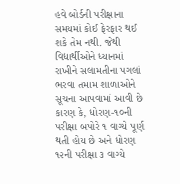હવે બોર્ડની પરીક્ષાના સમયમાં કોઈ ફેરફાર થઈ શકે તેમ નથી. જેથી વિદ્યાર્થીઓને ધ્યાનમાં રાખીને સલામતીના પગલાં ભરવા તમામ શાળાઓને સૂચના આપવામાં આવી છે કારણ કે, ધોરણ-૧૦ની પરીક્ષા બપોરે ૧ વાગ્યે પૂર્ણ થતી હોય છે અને ધોરણ ૧૨ની પરીક્ષા ૩ વાગ્યે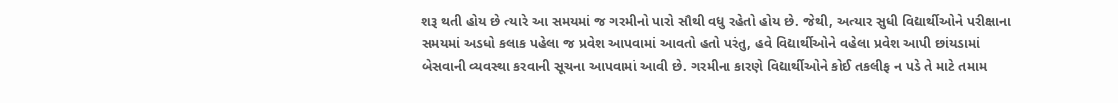શરૂ થતી હોય છે ત્યારે આ સમયમાં જ ગરમીનો પારો સૌથી વધુ રહેતો હોય છે. જેથી, અત્યાર સુધી વિદ્યાર્થીઓને પરીક્ષાના સમયમાં અડધો કલાક પહેલા જ પ્રવેશ આપવામાં આવતો હતો પરંતુ, હવે વિદ્યાર્થીઓને વહેલા પ્રવેશ આપી છાંયડામાં બેસવાની વ્યવસ્થા કરવાની સૂચના આપવામાં આવી છે. ગરમીના કારણે વિદ્યાર્થીઓને કોઈ તકલીફ ન પડે તે માટે તમામ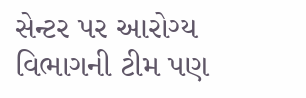સેન્ટર પર આરોગ્ય વિભાગની ટીમ પણ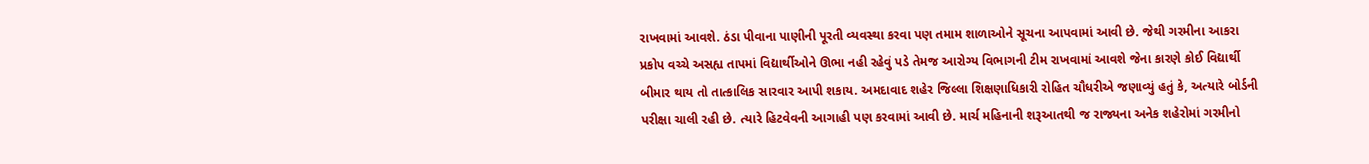રાખવામાં આવશે. ઠંડા પીવાના પાણીની પૂરતી વ્યવસ્થા કરવા પણ તમામ શાળાઓને સૂચના આપવામાં આવી છે. જેથી ગરમીના આકરા પ્રકોપ વચ્ચે અસહ્ય તાપમાં વિદ્યાર્થીઓને ઊભા નહી રહેવું પડે તેમજ આરોગ્ય વિભાગની ટીમ રાખવામાં આવશે જેના કારણે કોઈ વિદ્યાર્થી બીમાર થાય તો તાત્કાલિક સારવાર આપી શકાય. અમદાવાદ શહેર જિલ્લા શિક્ષણાધિકારી રોહિત ચૌધરીએ જણાવ્યું હતું કે, અત્યારે બોર્ડની પરીક્ષા ચાલી રહી છે. ત્યારે હિટવેવની આગાહી પણ કરવામાં આવી છે. માર્ચ મહિનાની શરૂઆતથી જ રાજ્યના અનેક શહેરોમાં ગરમીનો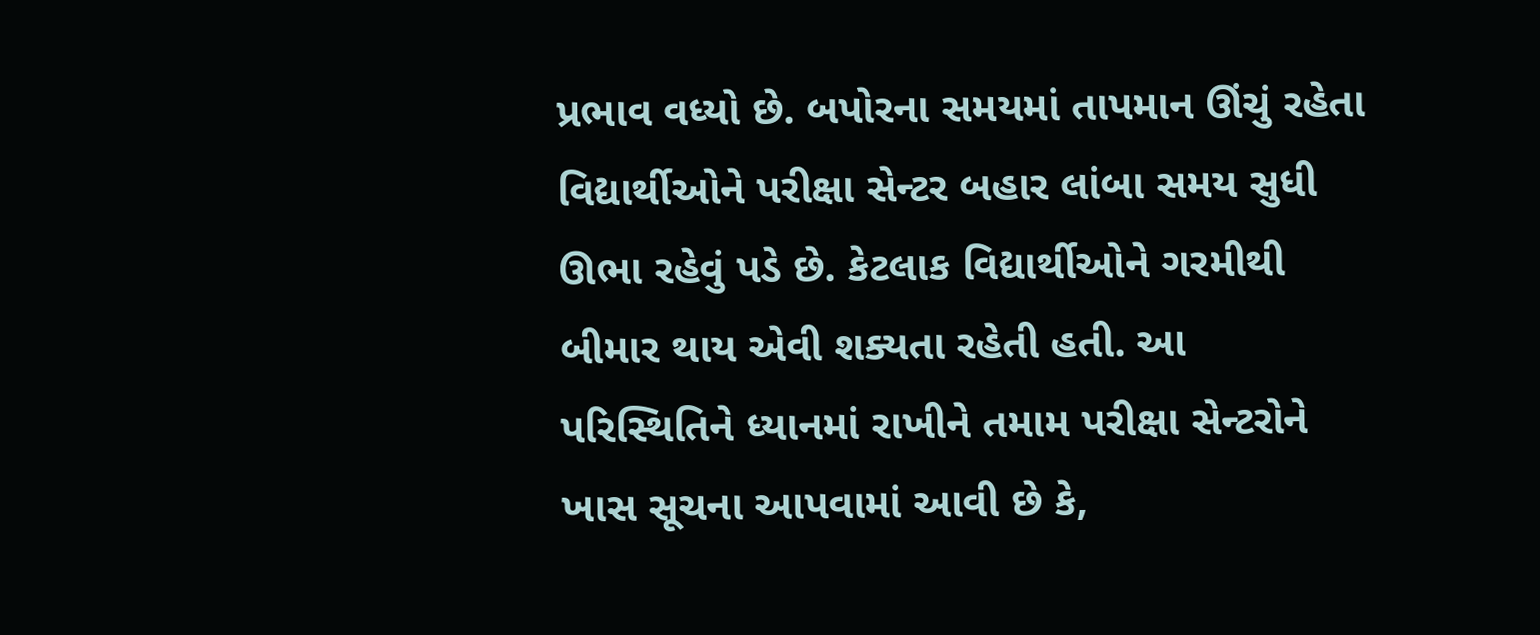પ્રભાવ વધ્યો છે. બપોરના સમયમાં તાપમાન ઊંચું રહેતા વિદ્યાર્થીઓને પરીક્ષા સેન્ટર બહાર લાંબા સમય સુધી ઊભા રહેવું પડે છે. કેટલાક વિદ્યાર્થીઓને ગરમીથી બીમાર થાય એવી શક્યતા રહેતી હતી. આ પરિસ્થિતિને ધ્યાનમાં રાખીને તમામ પરીક્ષા સેન્ટરોને ખાસ સૂચના આપવામાં આવી છે કે,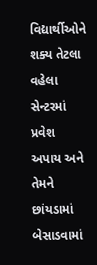વિદ્યાર્થીઓને શક્ય તેટલા વહેલા સેન્ટરમાં પ્રવેશ અપાય અને તેમને છાંયડામાં બેસાડવામાં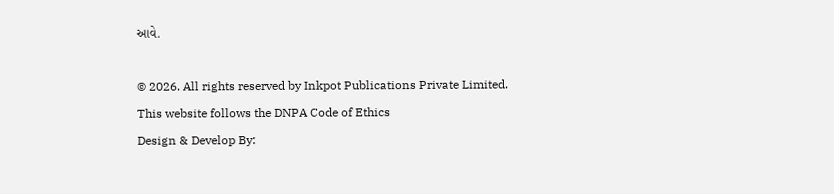આવે.

© 2026. All rights reserved by Inkpot Publications Private Limited.
This website follows the DNPA Code of Ethics
Design & Develop By: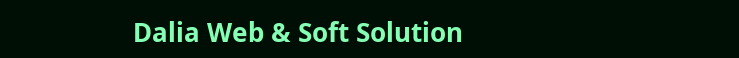Dalia Web & Soft Solution